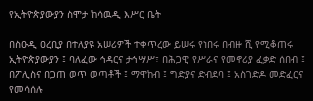የኢትዮጵያውያን ስሞታ ከሳዉዲ እሥር ቤት

በስዑዲ ዐረቢያ በተለያዩ አሠሪዎች ተቀጥረው ይሠሩ የነበሩ በብዙ ሺ የሚቆጠሩ ኢትዮጵያውያን ፤ ባለፈው ኅዳርና ታኅሣሥ፣ በሕጋዊ የሥራና የመኖሪያ ፈቃድ ሰበብ ፤ በፖሊስና በጋጠ ወጥ ወጣቶች ፤ ማዋከብ ፤ ግድያና ድብደባ ፤ አስገድዶ መድፈርና የመሳሰሉ